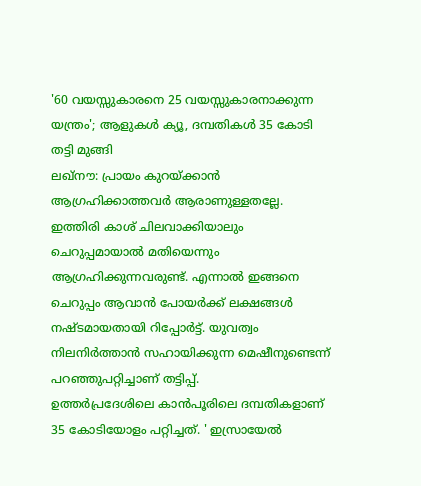'60 വയസ്സുകാരനെ 25 വയസ്സുകാരനാക്കുന്ന യന്ത്രം'; ആളുകൾ ക്യൂ, ദമ്പതികൾ 35 കോടി തട്ടി മുങ്ങി
ലഖ്നൗ: പ്രായം കുറയ്ക്കാൻ ആഗ്രഹിക്കാത്തവർ ആരാണുള്ളതല്ലേ. ഇത്തിരി കാശ് ചിലവാക്കിയാലും ചെറുപ്പമായാൽ മതിയെന്നും ആഗ്രഹിക്കുന്നവരുണ്ട്. എന്നാൽ ഇങ്ങനെ ചെറുപ്പം ആവാൻ പോയർക്ക് ലക്ഷങ്ങൾ നഷ്ടമായതായി റിപ്പോർട്ട്. യുവത്വം നിലനിർത്താൻ സഹായിക്കുന്ന മെഷീനുണ്ടെന്ന് പറഞ്ഞുപറ്റിച്ചാണ് തട്ടിപ്പ്.
ഉത്തർപ്രദേശിലെ കാൻപൂരിലെ ദമ്പതികളാണ് 35 കോടിയോളം പറ്റിച്ചത്. ' ഇസ്രായേൽ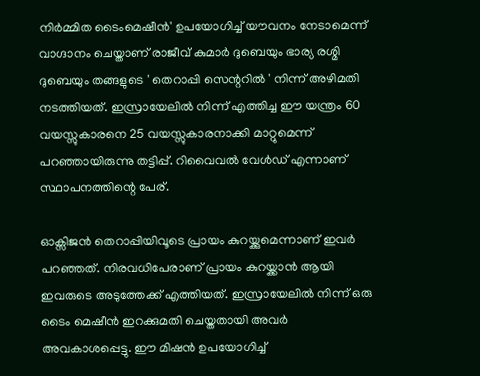നിർമ്മിത ടൈംമെഷീൻ' ഉപയോഗിച്ച് യൗവനം നേടാമെന്ന് വാഗ്ദാനം ചെയ്താണ് രാജീവ് കുമാർ ദുബെയും ഭാര്യ രശ്മി ദുബെയും തങ്ങളുടെ ' തെറാപ്പി സെന്ററിൽ ' നിന്ന് അഴിമതി നടത്തിയത്. ഇസ്രായേലിൽ നിന്ന് എത്തിച്ച ഈ യന്ത്രം 60 വയസ്സുകാരനെ 25 വയസ്സുകാരനാക്കി മാറ്റുമെന്ന് പറഞ്ഞായിരുന്നു തട്ടിപ്പ്. റിവൈവൽ വേൾഡ് എന്നാണ് സ്ഥാപനത്തിന്റെ പേര്.

ഓക്സിജൻ തെറാപ്പിയിവൂടെ പ്രായം കുറയ്ക്കുമെന്നാണ് ഇവർ പറഞ്ഞത്. നിരവധിപേരാണ് പ്രായം കുറയ്ക്കാൻ ആയി ഇവരുടെ അടുത്തേക്ക് എത്തിയത്. ഇസ്രായേലിൽ നിന്ന് ഒരു ടൈം മെഷീൻ ഇറക്കുമതി ചെയ്തതായി അവർ അവകാശപ്പെട്ടു. ഈ മിഷൻ ഉപയോഗിച്ച്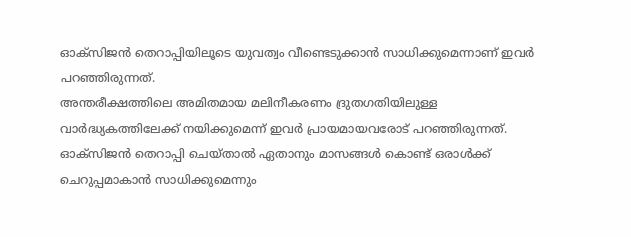ഓക്സിജൻ തെറാപ്പിയിലൂടെ യുവത്വം വീണ്ടെടുക്കാൻ സാധിക്കുമെന്നാണ് ഇവർ പറഞ്ഞിരുന്നത്.
അന്തരീക്ഷത്തിലെ അമിതമായ മലിനീകരണം ദ്രുതഗതിയിലുള്ള വാർദ്ധ്യകത്തിലേക്ക് നയിക്കുമെന്ന് ഇവർ പ്രായമായവരോട് പറഞ്ഞിരുന്നത്. ഓക്സിജൻ തെറാപ്പി ചെയ്താൽ ഏതാനും മാസങ്ങൾ കൊണ്ട് ഒരാൾക്ക് ചെറുപ്പമാകാൻ സാധിക്കുമെന്നും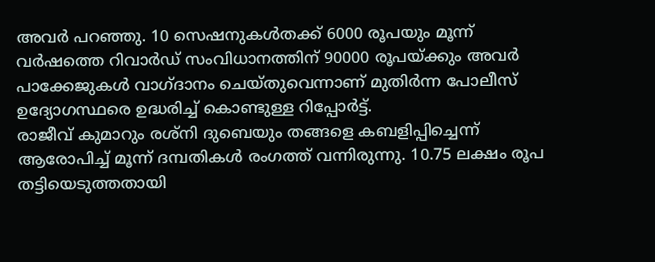അവർ പറഞ്ഞു. 10 സെഷനുകൾതക്ക് 6000 രൂപയും മൂന്ന് വർഷത്തെ റിവാർഡ് സംവിധാനത്തിന് 90000 രൂപയ്ക്കും അവർ പാക്കേജുകൾ വാഗ്ദാനം ചെയ്തുവെന്നാണ് മുതിർന്ന പോലീസ് ഉദ്യോഗസ്ഥരെ ഉദ്ധരിച്ച് കൊണ്ടുള്ള റിപ്പോർട്ട്.
രാജീവ് കുമാറും രശ്നി ദുബെയും തങ്ങളെ കബളിപ്പിച്ചെന്ന് ആരോപിച്ച് മൂന്ന് ദമ്പതികൾ രംഗത്ത് വന്നിരുന്നു. 10.75 ലക്ഷം രൂപ തട്ടിയെടുത്തതായി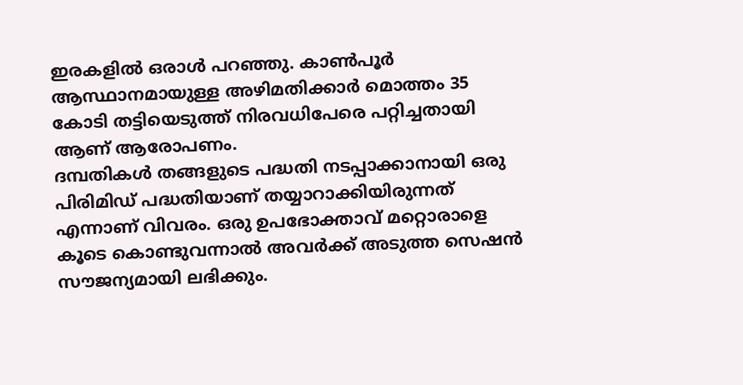ഇരകളിൽ ഒരാൾ പറഞ്ഞു. കാൺപൂർ ആസ്ഥാനമായുള്ള അഴിമതിക്കാർ മൊത്തം 35 കോടി തട്ടിയെടുത്ത് നിരവധിപേരെ പറ്റിച്ചതായി ആണ് ആരോപണം.
ദമ്പതികൾ തങ്ങളുടെ പദ്ധതി നടപ്പാക്കാനായി ഒരു പിരിമിഡ് പദ്ധതിയാണ് തയ്യാറാക്കിയിരുന്നത് എന്നാണ് വിവരം. ഒരു ഉപഭോക്താവ് മറ്റൊരാളെ കൂടെ കൊണ്ടുവന്നാൽ അവർക്ക് അടുത്ത സെഷൻ സൗജന്യമായി ലഭിക്കും.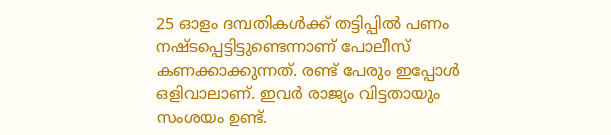25 ഓളം ദമ്പതികൾക്ക് തട്ടിപ്പിൽ പണം നഷ്ടപ്പെട്ടിട്ടുണ്ടെന്നാണ് പോലീസ് കണക്കാക്കുന്നത്. രണ്ട് പേരും ഇപ്പോൾ ഒളിവാലാണ്. ഇവർ രാജ്യം വിട്ടതായും സംശയം ഉണ്ട്.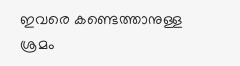ഇവരെ കണ്ടെത്താനുള്ള ശ്രമം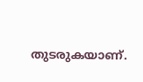തുടരുകയാണ്.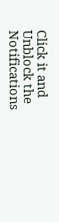Click it and Unblock the Notifications